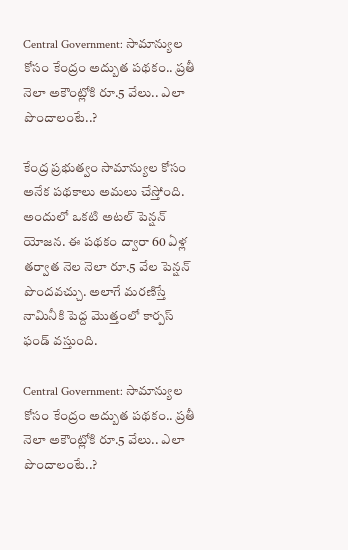Central Government: సామాన్యుల కోసం కేంద్రం అద్బుత పథకం.. ప్రతీ నెలా అకౌంట్లోకి రూ.5 వేలు.. ఎలా పొందాలంటే..?

కేంద్ర ప్రభుత్వం సామాన్యుల కోసం అనేక పథకాలు అమలు చేస్తోంది. అందులో ఒకటి అటల్ పెన్షన్ యోజన. ఈ పథకం ద్వారా 60 ఏళ్ల తర్వాత నెల నెలా రూ.5 వేల పెన్షన్ పొందవచ్చు. అలాగే మరణిస్తే నామినీకి పెద్ద మొత్తంలో కార్పస్ ఫండ్ వస్తుంది.

Central Government: సామాన్యుల కోసం కేంద్రం అద్బుత పథకం.. ప్రతీ నెలా అకౌంట్లోకి రూ.5 వేలు.. ఎలా పొందాలంటే..?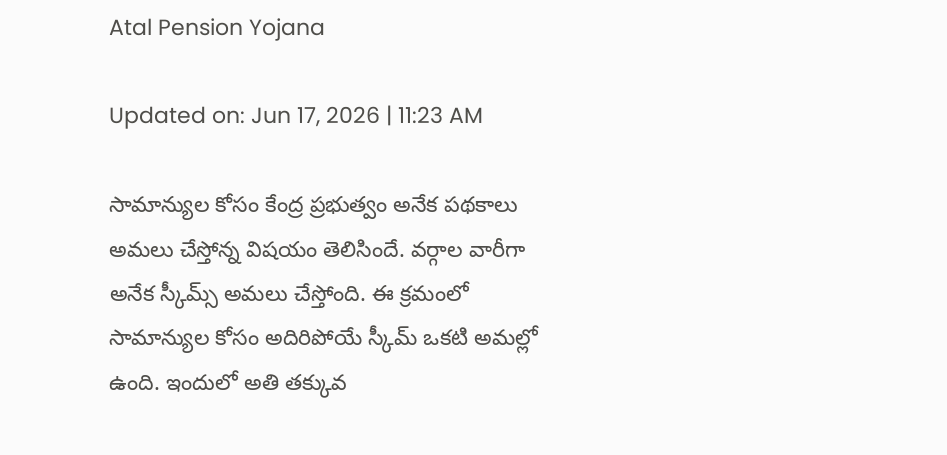Atal Pension Yojana

Updated on: Jun 17, 2026 | 11:23 AM

సామాన్యుల కోసం కేంద్ర ప్రభుత్వం అనేక పథకాలు అమలు చేస్తోన్న విషయం తెలిసిందే. వర్గాల వారీగా అనేక స్కీమ్స్ అమలు చేస్తోంది. ఈ క్రమంలో సామాన్యుల కోసం అదిరిపోయే స్కీమ్ ఒకటి అమల్లో ఉంది. ఇందులో అతి తక్కువ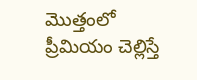మొత్తంలో ప్రీమియం చెల్లిస్తే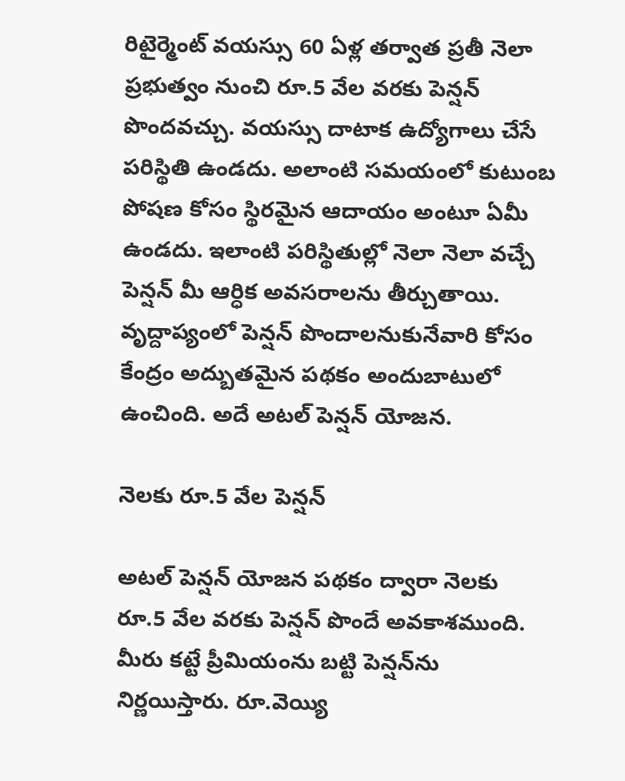రిటైర్మెంట్ వయస్సు 60 ఏళ్ల తర్వాత ప్రతీ నెలా ప్రభుత్వం నుంచి రూ.5 వేల వరకు పెన్షన్ పొందవచ్చు. వయస్సు దాటాక ఉద్యోగాలు చేసే పరిస్థితి ఉండదు. అలాంటి సమయంలో కుటుంబ పోషణ కోసం స్థిరమైన ఆదాయం అంటూ ఏమీ ఉండదు. ఇలాంటి పరిస్థితుల్లో నెలా నెలా వచ్చే పెన్షన్ మీ ఆర్ధిక అవసరాలను తీర్చుతాయి. వృద్దాప్యంలో పెన్షన్ పొందాలనుకునేవారి కోసం కేంద్రం అద్బుతమైన పథకం అందుబాటులో ఉంచింది. అదే అటల్ పెన్షన్ యోజన.

నెలకు రూ.5 వేల పెన్షన్

అటల్ పెన్షన్ యోజన పథకం ద్వారా నెలకు రూ.5 వేల వరకు పెన్షన్ పొందే అవకాశముంది. మీరు కట్టే ప్రీమియంను బట్టి పెన్షన్‌ను నిర్ణయిస్తారు. రూ.వెయ్యి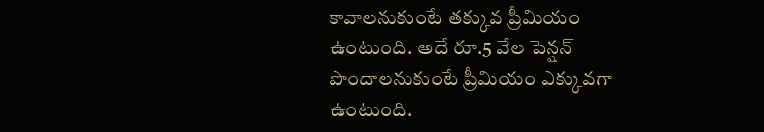కావాలనుకుంటే తక్కువ ప్రీమియం ఉంటుంది. అదే రూ.5 వేల పెన్షన్ పొందాలనుకుంటే ప్రీమియం ఎక్కువగా ఉంటుంది.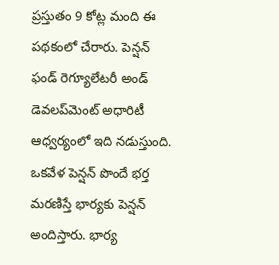ప్రస్తుతం 9 కోట్ల మంది ఈ పథకంలో చేరారు. పెన్షన్ ఫండ్ రెగ్యూలేటరీ అండ్ డెవలప్‌మెంట్ అధారిటీ ఆధ్వర్యంలో ఇది నడుస్తుంది. ఒకవేళ పెన్షన్ పొందే భర్త మరణిస్తే భార్యకు పెన్షన్ అందిస్తారు. భార్య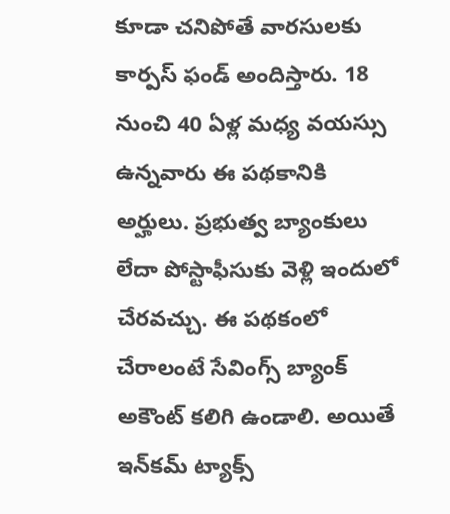కూడా చనిపోతే వారసులకు కార్పస్ ఫండ్ అందిస్తారు. 18 నుంచి 40 ఏళ్ల మధ్య వయస్సు ఉన్నవారు ఈ పథకానికి అర్హులు. ప్రభుత్వ బ్యాంకులు లేదా పోస్టాఫీసుకు వెళ్లి ఇందులో చేరవచ్చు. ఈ పథకంలో చేరాలంటే సేవింగ్స్ బ్యాంక్ అకౌంట్ కలిగి ఉండాలి. అయితే ఇన్‌కమ్ ట్యాక్స్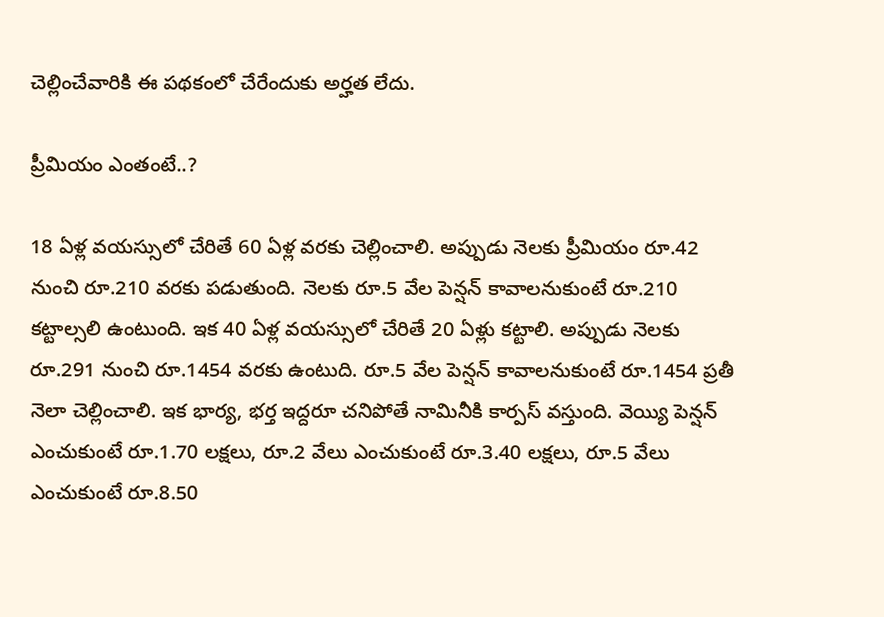చెల్లించేవారికి ఈ పథకంలో చేరేందుకు అర్హత లేదు.

ప్రీమియం ఎంతంటే..?

18 ఏళ్ల వయస్సులో చేరితే 60 ఏళ్ల వరకు చెల్లించాలి. అప్పుడు నెలకు ప్రీమియం రూ.42 నుంచి రూ.210 వరకు పడుతుంది. నెలకు రూ.5 వేల పెన్షన్ కావాలనుకుంటే రూ.210 కట్టాల్సలి ఉంటుంది. ఇక 40 ఏళ్ల వయస్సులో చేరితే 20 ఏళ్లు కట్టాలి. అప్పుడు నెలకు రూ.291 నుంచి రూ.1454 వరకు ఉంటుది. రూ.5 వేల పెన్షన్ కావాలనుకుంటే రూ.1454 ప్రతీ నెలా చెల్లించాలి. ఇక భార్య, భర్త ఇద్దరూ చనిపోతే నామినీకి కార్పస్ వస్తుంది. వెయ్యి పెన్షన్ ఎంచుకుంటే రూ.1.70 లక్షలు, రూ.2 వేలు ఎంచుకుంటే రూ.3.40 లక్షలు, రూ.5 వేలు ఎంచుకుంటే రూ.8.50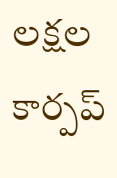లక్షల కార్పప్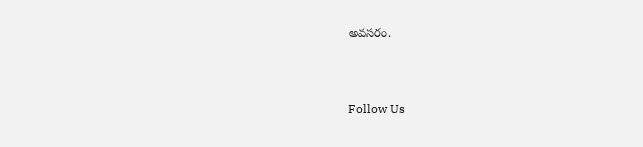అవసరం.



Follow Us